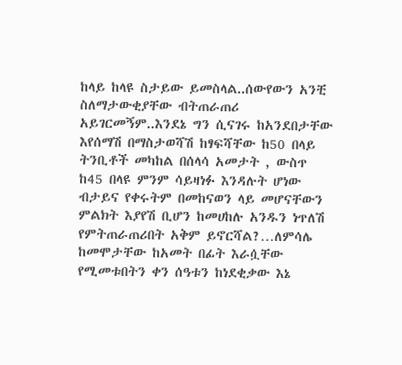ከላይ ከላዩ ስታይው ይመስላል..ሰውየውን አንቺ ስለማታውቂያቸው ብትጠራጠሪ አይገርመኝም..እንደኔ ግን ሲናገሩ ከአንደበታቸው እየሰማሽ በማስታወሻሽ ከፃፍሻቸው ከ50 በላይ ትንቢቶች መካከል በሰላሳ አመታት , ውስጥ ከ45 በላዩ ምንም ሳይዛነፉ እንዳሉት ሆነው ብታይና የቀሩትም በመከናወን ላይ መሆናቸውን ምልክት እያየሽ ቢሆን ከመሀከሉ አንዱን ነጥለሽ የምትጠራጠሪበት አቅም ይኖርሻል?…ለምሳሌ ከመሞታቸው ከአመት በፊት እራሷቸው የሚመቱበትን ቀን ሰዓቱን ከነደቂቃው እኔ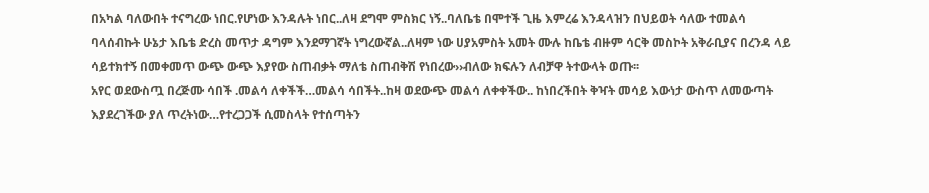በአካል ባለውበት ተናግረው ነበር.የሆነው እንዳሉት ነበር..ለዛ ደግሞ ምስክር ነኝ..ባለቤቴ በሞተች ጊዜ እምረሬ እንዳላዝን በህይወት ሳለው ተመልሳ ባላሰብኩት ሁኔታ እቤቴ ድረስ መጥታ ዳግም እንደማገኛት ነግረውኛል..ለዛም ነው ሀያአምስት አመት ሙሉ ከቤቴ ብዙም ሳርቅ መስኮት አቅራቢያና በረንዳ ላይ ሳይተክተኝ በመቀመጥ ውጭ ውጭ እያየው ስጠብቃት ማለቴ ስጠብቅሽ የነበረው››ብለው ክፍሉን ለብቻዋ ትተውላት ወጡ፡፡
አየር ወደውስጧ በረጅሙ ሳበች .መልሳ ለቀችች…መልሳ ሳበችት..ከዛ ወደውጭ መልሳ ለቀቀችው.. ከነበረችበት ቅዣት መሳይ እውነታ ውስጥ ለመውጣት እያደረገችው ያለ ጥረትነው…የተረጋጋች ሲመስላት የተሰጣትን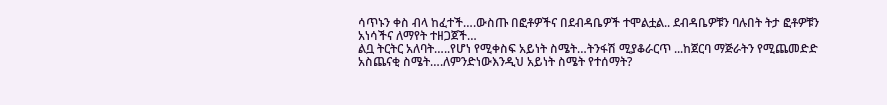ሳጥኑን ቀስ ብላ ከፈተች….ውስጡ በፎቶዎችና በደብዳቤዎች ተሞልቷል.. ደብዳቤዎቹን ባሉበት ትታ ፎቶዎቹን አነሳችና ለማየት ተዘጋጀች…
ልቧ ትርትር አለባት…..የሆነ የሚቀስፍ አይነት ስሜት…ትንፋሽ ሚያቆራርጥ ...ከጀርባ ማጅራትን የሚጨመድድ አስጨናቂ ስሜት….ለምንድነውእንዲህ አይነት ስሜት የተሰማት?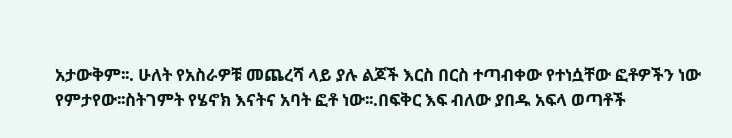አታውቅም፡፡. ሁለት የአስራዎቹ መጨረሻ ላይ ያሉ ልጆች እርስ በርስ ተጣብቀው የተነሷቸው ፎቶዎችን ነው የምታየው፡፡ስትገምት የሄኖክ እናትና አባት ፎቶ ነው፡፡.በፍቅር እፍ ብለው ያበዱ አፍላ ወጣቶች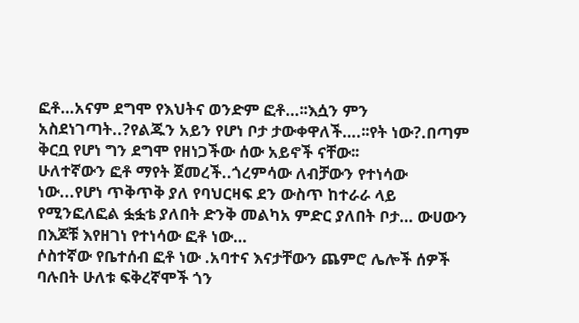ፎቶ…አናም ደግሞ የእህትና ወንድም ፎቶ…፡፡እሷን ምን አስደነገጣት..?የልጁን አይን የሆነ ቦታ ታውቀዋለች….፡፡የት ነው?.በጣም ቅርቧ የሆነ ግን ደግሞ የዘነጋችው ሰው አይኖች ናቸው፡፡
ሁለተኛውን ፎቶ ማየት ጀመረች..ጎረምሳው ለብቻውን የተነሳው ነው...የሆነ ጥቅጥቅ ያለ የባህርዛፍ ደን ውስጥ ከተራራ ላይ የሚንፎለፎል ፏፏቴ ያለበት ድንቅ መልካአ ምድር ያለበት ቦታ… ውሀውን በእጆቹ እየዘገነ የተነሳው ፎቶ ነው…
ሶስተኛው የቤተሰብ ፎቶ ነው .አባተና እናታቸውን ጨምሮ ሌሎች ሰዎች ባሉበት ሁለቱ ፍቅረኛሞች ጎን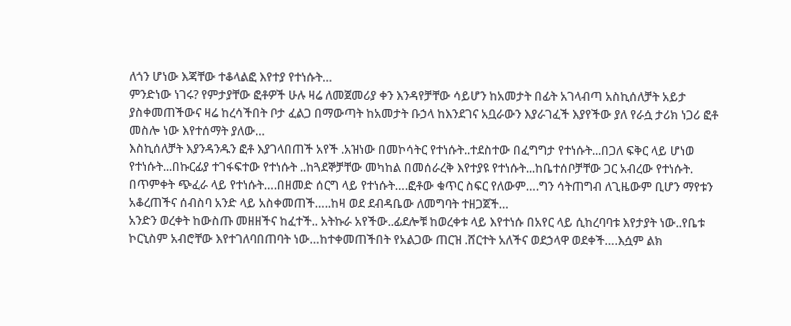ለጎን ሆነው እጃቸው ተቆላልፎ እየተያ የተነሱት…
ምንድነው ነገሩ? የምታያቸው ፎቶዎች ሁሉ ዛሬ ለመጀመሪያ ቀን እንዳየቻቸው ሳይሆን ከአመታት በፊት አገላብጣ አስኪሰለቻት አይታ ያስቀመጠችውና ዛሬ ከረሳችበት ቦታ ፈልጋ በማውጣት ከአመታት ቡኃላ ከእንደገና አቧራውን እያራገፈች እያየችው ያለ የራሷ ታሪክ ነጋሪ ፎቶ መስሎ ነው እየተሰማት ያለው…
እስኪሰለቻት እያንዳንዱን ፎቶ እያገላበጠች አየች .አዝነው በመኮሳትር የተነሱት..ተደስተው በፈግግታ የተነሱት...በጋለ ፍቅር ላይ ሆነወ የተነሱት...በኩርፊያ ተገፋፍተው የተነሱት ..ከጓደኞቻቸው መካከል በመሰራረቅ እየተያዩ የተነሱት...ከቤተሰቦቻቸው ጋር አብረው የተነሱት. በጥምቀት ጭፈራ ላይ የተነሱት….በዘመድ ሰርግ ላይ የተነሱት….ፎቶው ቁጥር ስፍር የለውም….ግን ሳትጠግብ ለጊዜውም ቢሆን ማየቱን አቆረጠችና ሰብስባ አንድ ላይ አስቀመጠች…..ከዛ ወደ ደብዳቤው ለመግባት ተዘጋጀች…
አንድን ወረቀት ከውስጡ መዘዘችና ከፈተች.. አትኩራ አየችው..ፊደሎቹ ከወረቀቱ ላይ እየተነሱ በአየር ላይ ሲከረባባቱ እየታያት ነው..የቤቱ ኮርኒስም አብሮቸው እየተገለባበጠባት ነው…ከተቀመጠችበት የአልጋው ጠርዝ .ሸርተት አለችና ወደኃላዋ ወደቀች….እሷም ልክ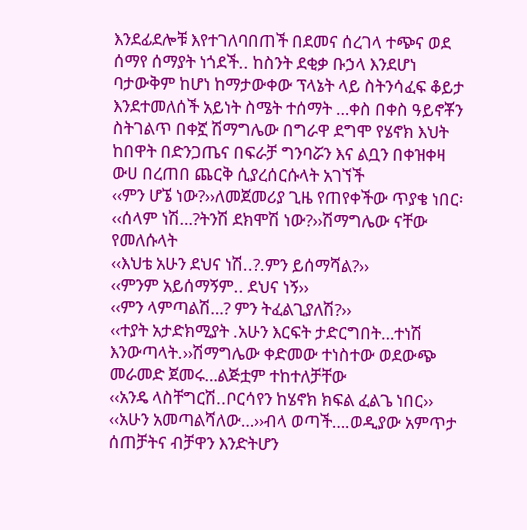እንደፊደሎቹ እየተገለባበጠች በደመና ሰረገላ ተጭና ወደ ሰማየ ሰማያት ነጎደች.. ከስንት ደቂቃ ቡኃላ እንደሆነ ባታውቅም ከሆነ ከማታውቀው ፕላኔት ላይ ስትንሳፈፍ ቆይታ እንደተመለሰች አይነት ስሜት ተሰማት …ቀስ በቀስ ዓይኖቾን ስትገልጥ በቀኟ ሽማግሌው በግራዋ ደግሞ የሄኖክ እህት ከበዋት በድንጋጤና በፍራቻ ግንባሯን እና ልቧን በቀዝቀዛ ውሀ በረጠበ ጨርቅ ሲያረሰርሱላት አገኘች
‹‹ምን ሆኜ ነው?››ለመጀመሪያ ጊዜ የጠየቀችው ጥያቄ ነበር፡
‹‹ሰላም ነሽ…?ትንሽ ደክሞሽ ነው?››ሽማግሌው ናቸው የመለሱላት
‹‹እህቴ አሁን ደህና ነሽ..?.ምን ይሰማሻል?››
‹‹ምንም አይሰማኝም.. ደህና ነኝ››
‹‹ምን ላምጣልሽ…? ምን ትፈልጊያለሽ?››
‹‹ተያት አታድክሚያት .አሁን እርፍት ታድርግበት…ተነሽ እንውጣላት.››ሽማግሌው ቀድመው ተነስተው ወደውጭ መራመድ ጀመሩ…ልጅቷም ተከተለቻቸው
‹‹አንዴ ላስቸግርሽ..ቦርሳየን ከሄኖክ ክፍል ፈልጌ ነበር››
‹‹አሁን አመጣልሻለው…››ብላ ወጣች….ወዲያው አምጥታ ሰጠቻትና ብቻዋን እንድትሆን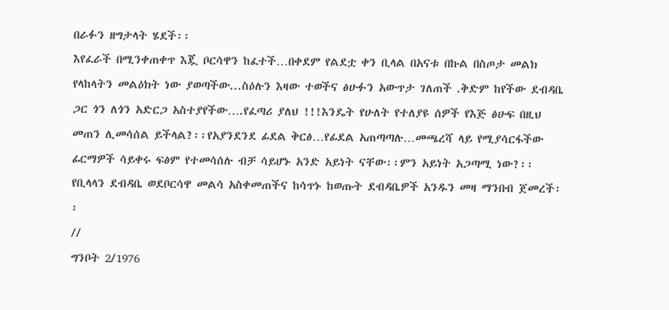በራፉን ዘግታላት ሄደች፡፡
እየፈራች በሚንቀጠቀጥ እጇ ቦርሳዋን ከፈተች…በቀደም የልደቷ ቀን ቢላል በአናቱ በኩል በስጦታ መልክ የላከላትን መልዕክት ነው ያወጣችው...ስዕሉን እዛው ተወችና ፅሁፉን አውጥታ ገለጠች .ቅድም ከየችው ደብዳቤ ጋር ጎን ለጎን አድርጋ አስተያየችው….የፈጣሪ ያለህ !!!እንዴት የሁለት የተለያዩ ሰዎች የእጅ ፅሁፍ በዚህ መጠን ሊመሳሰል ይችላል?፡፡የአያንደንደ ፊደል ቅርፅ…የፊደል አጠጣጣሉ…መጫረሻ ላይ የሚያሳርፋችው ፊርማዎች ሳይቀሩ ፍፅም የተመሳሰሉ ብቻ ሳይሆኑ አንድ አይነት ናቸው፡፡ምን አይነት አጋጣሚ ነው?፡፡
የቢላላን ደብዳቤ ወደቦርሳዋ መልሳ አስቀመጠችና ከሳጥኑ ከወጡት ደብዳቤዎች አንዱን መዛ ማንበብ ጀመረች፡፡
//
ግንቦት 2/1976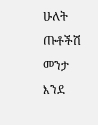ሁለት ጡቶችሽ መንታ እንደ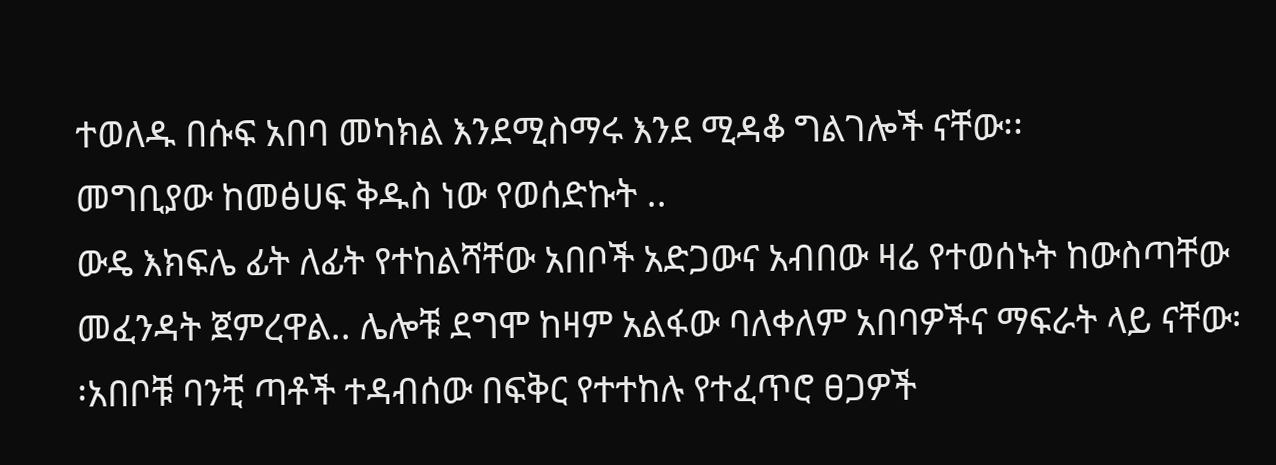ተወለዱ በሱፍ አበባ መካክል እንደሚስማሩ እንደ ሚዳቆ ግልገሎች ናቸው፡፡
መግቢያው ከመፅሀፍ ቅዱስ ነው የወሰድኩት ..
ውዴ እክፍሌ ፊት ለፊት የተከልሻቸው አበቦች አድጋውና አብበው ዛሬ የተወሰኑት ከውስጣቸው መፈንዳት ጀምረዋል.. ሌሎቹ ደግሞ ከዛም አልፋው ባለቀለም አበባዎችና ማፍራት ላይ ናቸው፡፡አበቦቹ ባንቺ ጣቶች ተዳብሰው በፍቅር የተተከሉ የተፈጥሮ ፀጋዎች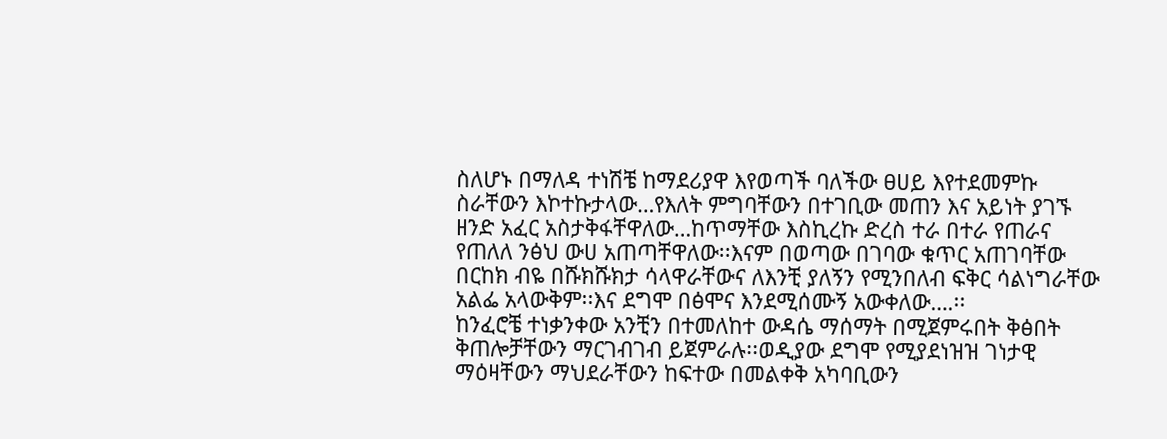ስለሆኑ በማለዳ ተነሽቼ ከማደሪያዋ እየወጣች ባለችው ፀሀይ እየተደመምኩ ስራቸውን እኮተኩታላው…የእለት ምግባቸውን በተገቢው መጠን እና አይነት ያገኙ ዘንድ አፈር አስታቅፋቸዋለው…ከጥማቸው እስኪረኩ ድረስ ተራ በተራ የጠራና የጠለለ ንፅህ ውሀ አጠጣቸዋለው፡፡እናም በወጣው በገባው ቁጥር አጠገባቸው በርከክ ብዬ በሹክሹክታ ሳላዋራቸውና ለእንቺ ያለኝን የሚንበለብ ፍቅር ሳልነግራቸው አልፌ አላውቅም፡፡እና ደግሞ በፅሞና እንደሚሰሙኝ አውቀለው….፡፡
ከንፈሮቼ ተነቃንቀው አንቺን በተመለከተ ውዳሴ ማሰማት በሚጀምሩበት ቅፅበት ቅጠሎቻቸውን ማርገብገብ ይጀምራሉ፡፡ወዲያው ደግሞ የሚያደነዝዝ ገነታዊ ማዕዛቸውን ማህደራቸውን ከፍተው በመልቀቅ አካባቢውን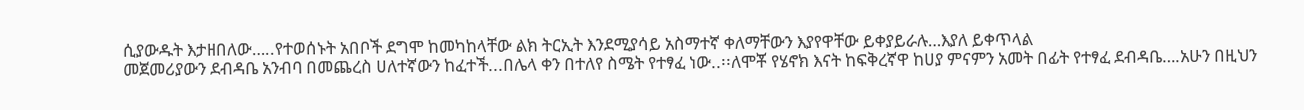ሲያውዱት እታዘበለው…..የተወሰኑት አበቦች ደግሞ ከመካከላቸው ልክ ትርኢት እንደሚያሳይ አስማተኛ ቀለማቸውን እያየዋቸው ይቀያይራሉ…እያለ ይቀጥላል
መጀመሪያውን ደብዳቤ አንብባ በመጨረስ ሀለተኛውን ከፈተች...በሌላ ቀን በተለየ ስሜት የተፃፈ ነው..፡፡ለሞቾ የሄኖክ እናት ከፍቅረኛዋ ከሀያ ምናምን አመት በፊት የተፃፈ ደብዳቤ….አሁን በዚህን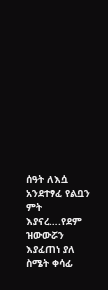ሰዓት ለእሷ አንደተፃፈ የልቧን ምት እያናረ….የደም ዝውውሯን እያፈጠነ ያለ ስሜት ቀሳፊ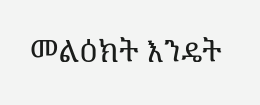መልዕክት እንዴት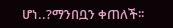ሆነ..?ማንበቧን ቀጠለች፡፡